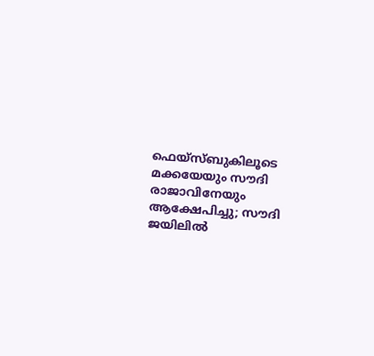ഫെയ്സ്ബുകിലൂടെ മക്കയേയും സൗദി രാജാവിനേയും ആക്ഷേപിച്ചു; സൗദി ജയിലില്‍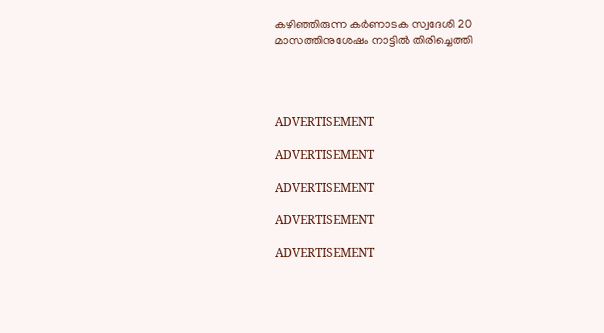കഴിഞ്ഞിരുന്ന കര്‍ണാടക സ്വദേശി 20 മാസത്തിനുശേഷം നാട്ടില്‍ തിരിച്ചെത്തി




ADVERTISEMENT

ADVERTISEMENT

ADVERTISEMENT

ADVERTISEMENT

ADVERTISEMENT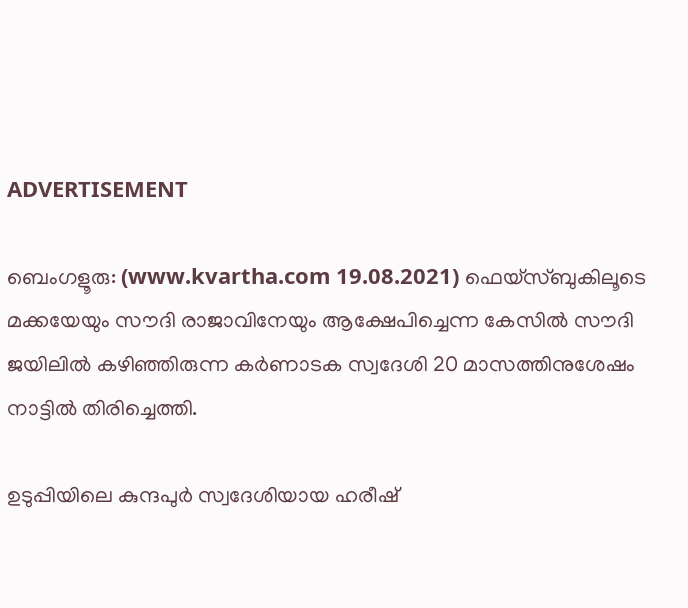ADVERTISEMENT

ബെംഗളൂരു: (www.kvartha.com 19.08.2021) ഫെയ്സ്ബുകിലൂടെ മക്കയേയും സൗദി രാജാവിനേയും ആക്ഷേപിച്ചെന്ന കേസില്‍ സൗദി ജയിലില്‍ കഴിഞ്ഞിരുന്ന കര്‍ണാടക സ്വദേശി 20 മാസത്തിനുശേഷം നാട്ടില്‍ തിരിച്ചെത്തി.

ഉടുപ്പിയിലെ കുന്ദപുര്‍ സ്വദേശിയായ ഹരീഷ്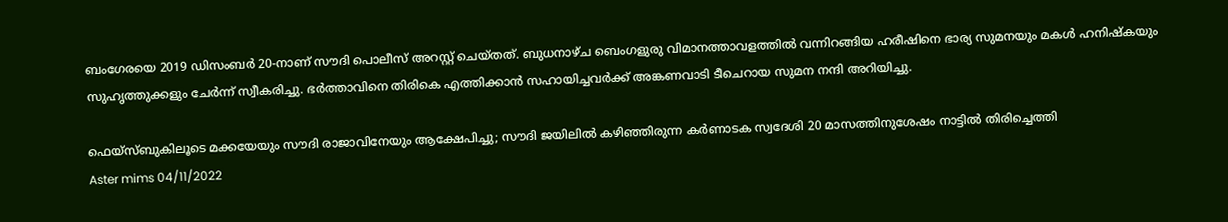ബംഗേരയെ 2019 ഡിസംബര്‍ 20-നാണ് സൗദി പൊലീസ് അറസ്റ്റ് ചെയ്തത്. ബുധനാഴ്ച ബെംഗളുരു വിമാനത്താവളത്തില്‍ വന്നിറങ്ങിയ ഹരീഷിനെ ഭാര്യ സുമനയും മകള്‍ ഹനിഷ്‌കയും സുഹൃത്തുക്കളും ചേര്‍ന്ന് സ്വീകരിച്ചു. ഭര്‍ത്താവിനെ തിരികെ എത്തിക്കാന്‍ സഹായിച്ചവര്‍ക്ക് അങ്കണവാടി ടീചെറായ സുമന നന്ദി അറിയിച്ചു.

ഫെയ്സ്ബുകിലൂടെ മക്കയേയും സൗദി രാജാവിനേയും ആക്ഷേപിച്ചു; സൗദി ജയിലില്‍ കഴിഞ്ഞിരുന്ന കര്‍ണാടക സ്വദേശി 20 മാസത്തിനുശേഷം നാട്ടില്‍ തിരിച്ചെത്തി
Aster mims 04/11/2022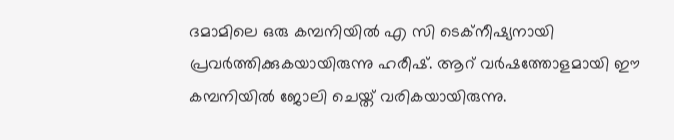ദമാമിലെ ഒരു കമ്പനിയില്‍ എ സി ടെക്‌നീഷ്യനായി പ്രവര്‍ത്തിക്കുകയായിരുന്നു ഹരീഷ്. ആറ് വര്‍ഷത്തോളമായി ഈ കമ്പനിയില്‍ ജോലി ചെയ്ത് വരികയായിരുന്നു.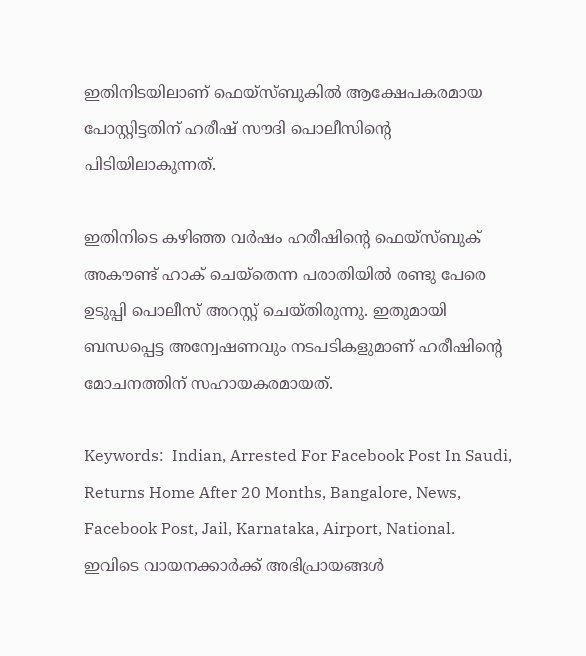ഇതിനിടയിലാണ് ഫെയ്സ്ബുകില്‍ ആക്ഷേപകരമായ പോസ്റ്റിട്ടതിന് ഹരീഷ് സൗദി പൊലീസിന്റെ പിടിയിലാകുന്നത്.

ഇതിനിടെ കഴിഞ്ഞ വര്‍ഷം ഹരീഷിന്റെ ഫെയ്സ്ബുക് അകൗണ്ട് ഹാക് ചെയ്തെന്ന പരാതിയില്‍ രണ്ടു പേരെ ഉടുപ്പി പൊലീസ് അറസ്റ്റ് ചെയ്തിരുന്നു. ഇതുമായി ബന്ധപ്പെട്ട അന്വേഷണവും നടപടികളുമാണ് ഹരീഷിന്റെ മോചനത്തിന് സഹായകരമായത്.

Keywords:  Indian, Arrested For Facebook Post In Saudi, Returns Home After 20 Months, Bangalore, News, Facebook Post, Jail, Karnataka, Airport, National.
ഇവിടെ വായനക്കാർക്ക് അഭിപ്രായങ്ങൾ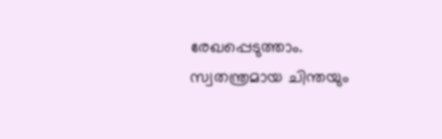രേഖപ്പെടുത്താം. സ്വതന്ത്രമായ ചിന്തയും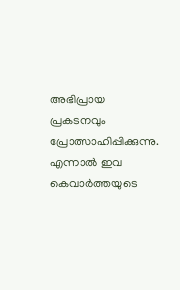അഭിപ്രായ പ്രകടനവും പ്രോത്സാഹിപ്പിക്കുന്നു. എന്നാൽ ഇവ കെവാർത്തയുടെ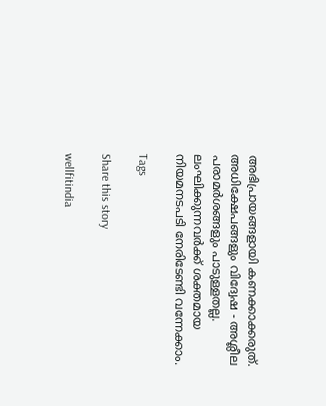അഭിപ്രായങ്ങളായി കണക്കാക്കരുത്. അധിക്ഷേപങ്ങളും വിദ്വേഷ - അശ്ലീല പരാമർശങ്ങളും പാടുള്ളതല്ല. ലംഘിക്കുന്നവർക്ക് ശക്തമായ നിയമനടപടി നേരിടേണ്ടി വന്നേക്കാം.

Tags

Share this story

wellfitindia